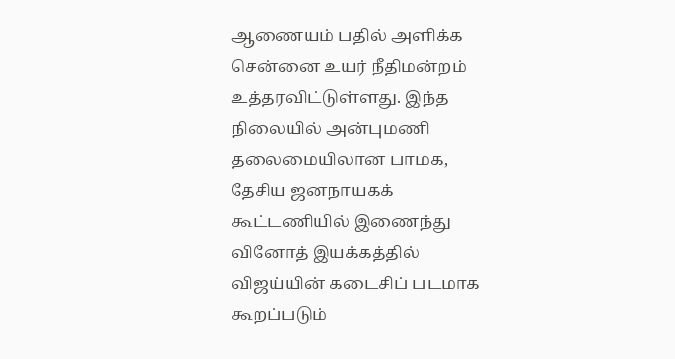ஆணையம் பதில் அளிக்க சென்னை உயர் நீதிமன்றம் உத்தரவிட்டுள்ளது. இந்த நிலையில் அன்புமணி தலைமையிலான பாமக, தேசிய ஜனநாயகக் கூட்டணியில் இணைந்து
வினோத் இயக்கத்தில் விஜய்யின் கடைசிப் படமாக கூறப்படும்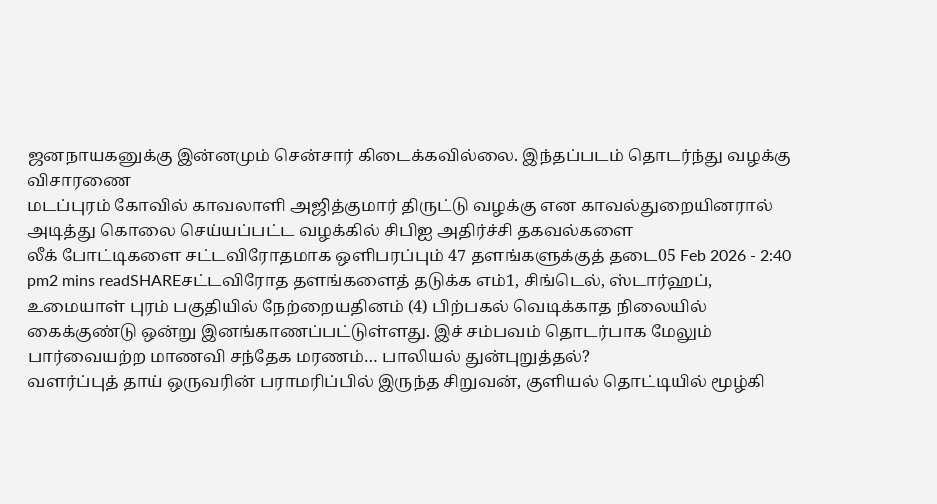ஜனநாயகனுக்கு இன்னமும் சென்சார் கிடைக்கவில்லை. இந்தப்படம் தொடர்ந்து வழக்கு விசாரணை
மடப்புரம் கோவில் காவலாளி அஜித்குமார் திருட்டு வழக்கு என காவல்துறையினரால் அடித்து கொலை செய்யப்பட்ட வழக்கில் சிபிஐ அதிர்ச்சி தகவல்களை
லீக் போட்டிகளை சட்டவிரோதமாக ஒளிபரப்பும் 47 தளங்களுக்குத் தடை05 Feb 2026 - 2:40 pm2 mins readSHAREசட்டவிரோத தளங்களைத் தடுக்க எம்1, சிங்டெல், ஸ்டார்ஹப்,
உமையாள் புரம் பகுதியில் நேற்றையதினம் (4) பிற்பகல் வெடிக்காத நிலையில் கைக்குண்டு ஒன்று இனங்காணப்பட்டுள்ளது. இச் சம்பவம் தொடர்பாக மேலும்
பார்வையற்ற மாணவி சந்தேக மரணம்… பாலியல் துன்புறுத்தல்?
வளர்ப்புத் தாய் ஒருவரின் பராமரிப்பில் இருந்த சிறுவன், குளியல் தொட்டியில் மூழ்கி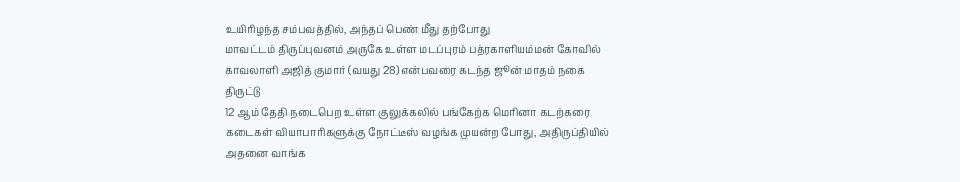உயிரிழந்த சம்பவத்தில், அந்தப் பெண் மீது தற்போது
மாவட்டம் திருப்புவனம் அருகே உள்ள மடப்புரம் பத்ரகாளியம்மன் கோவில் காவலாளி அஜித் குமார் (வயது 28) என்பவரை கடந்த ஜூன் மாதம் நகை திருட்டு
12 ஆம் தேதி நடைபெற உள்ள குலுக்கலில் பங்கேற்க மெரினா கடற்கரை கடைகள் வியாபாரிகளுக்கு நோட்டீஸ் வழங்க முயன்ற போது, அதிருப்தியில் அதனை வாங்க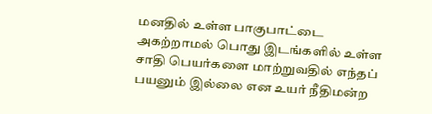மனதில் உள்ள பாகுபாட்டை அகற்றாமல் பொது இடங்களில் உள்ள சாதி பெயர்களை மாற்றுவதில் எந்தப் பயனும் இல்லை என உயர் நீதிமன்ற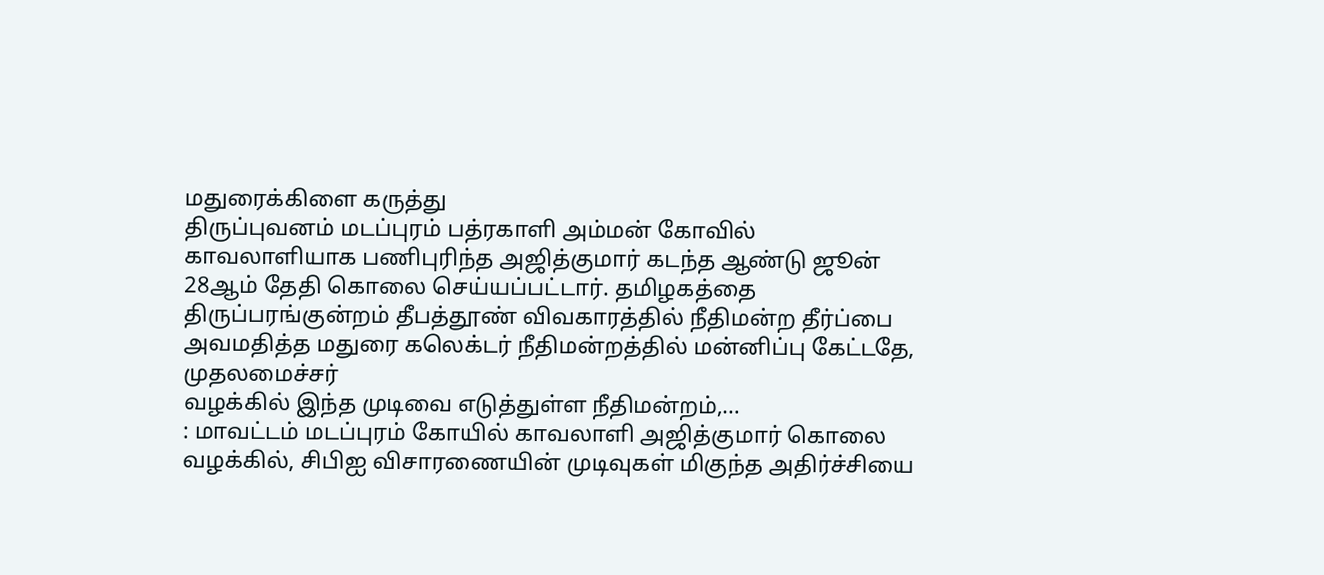மதுரைக்கிளை கருத்து
திருப்புவனம் மடப்புரம் பத்ரகாளி அம்மன் கோவில் காவலாளியாக பணிபுரிந்த அஜித்குமார் கடந்த ஆண்டு ஜூன் 28ஆம் தேதி கொலை செய்யப்பட்டார். தமிழகத்தை
திருப்பரங்குன்றம் தீபத்தூண் விவகாரத்தில் நீதிமன்ற தீர்ப்பை அவமதித்த மதுரை கலெக்டர் நீதிமன்றத்தில் மன்னிப்பு கேட்டதே, முதலமைச்சர்
வழக்கில் இந்த முடிவை எடுத்துள்ள நீதிமன்றம்,…
: மாவட்டம் மடப்புரம் கோயில் காவலாளி அஜித்குமார் கொலை வழக்கில், சிபிஐ விசாரணையின் முடிவுகள் மிகுந்த அதிர்ச்சியை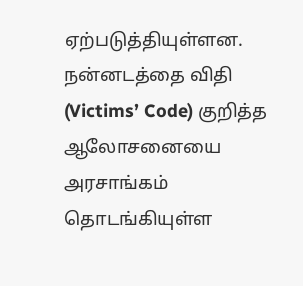ஏற்படுத்தியுள்ளன.
நன்னடத்தை விதி (Victims’ Code) குறித்த ஆலோசனையை அரசாங்கம் தொடங்கியுள்ள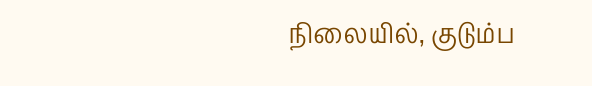நிலையில், குடும்ப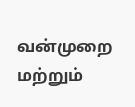வன்முறை மற்றும்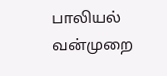பாலியல் வன்முறை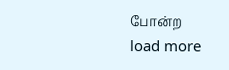போன்ற
load more